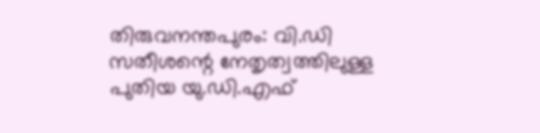തിരുവനന്തപുരം: വി.ഡി സതീശന്റെ നേതൃത്വത്തിലുള്ള പുതിയ യു.ഡി.എഫ്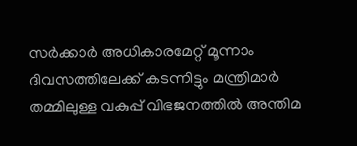സർക്കാർ അധികാരമേറ്റ് മൂന്നാം ദിവസത്തിലേക്ക് കടന്നിട്ടും മന്ത്രിമാർ തമ്മിലുള്ള വകുപ്പ് വിഭജനത്തിൽ അന്തിമ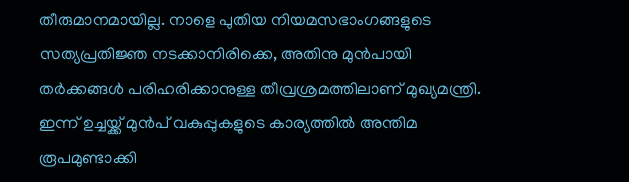തീരുമാനമായില്ല. നാളെ പുതിയ നിയമസഭാംഗങ്ങളുടെ സത്യപ്രതിജ്ഞ നടക്കാനിരിക്കെ, അതിനു മുൻപായി തർക്കങ്ങൾ പരിഹരിക്കാനുള്ള തീവ്രശ്രമത്തിലാണ് മുഖ്യമന്ത്രി. ഇന്ന് ഉച്ചയ്ക്ക് മുൻപ് വകുപ്പുകളുടെ കാര്യത്തിൽ അന്തിമ രൂപമുണ്ടാക്കി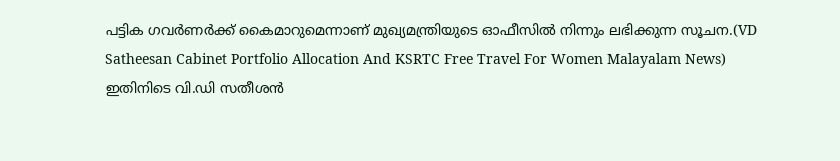പട്ടിക ഗവർണർക്ക് കൈമാറുമെന്നാണ് മുഖ്യമന്ത്രിയുടെ ഓഫീസിൽ നിന്നും ലഭിക്കുന്ന സൂചന.(VD Satheesan Cabinet Portfolio Allocation And KSRTC Free Travel For Women Malayalam News)
ഇതിനിടെ വി.ഡി സതീശൻ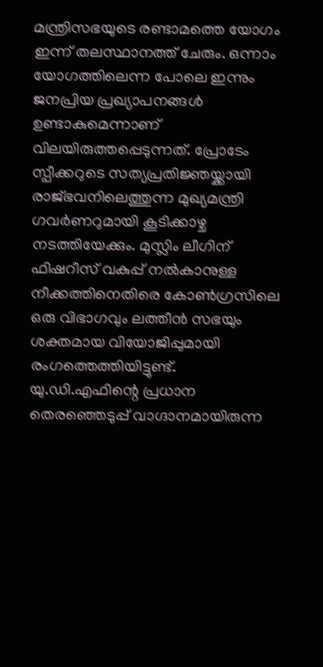മന്ത്രിസഭയുടെ രണ്ടാമത്തെ യോഗം ഇന്ന് തലസ്ഥാനത്ത് ചേരും. ഒന്നാം യോഗത്തിലെന്ന പോലെ ഇന്നും ജനപ്രിയ പ്രഖ്യാപനങ്ങൾ ഉണ്ടാകുമെന്നാണ് വിലയിരുത്തപ്പെടുന്നത്. പ്രോടേം സ്പീക്കറുടെ സത്യപ്രതിജ്ഞയ്ക്കായി രാജ്ഭവനിലെത്തുന്ന മുഖ്യമന്ത്രി ഗവർണറുമായി കൂടിക്കാഴ്ച നടത്തിയേക്കും. മുസ്ലിം ലീഗിന് ഫിഷറീസ് വകുപ്പ് നൽകാനുള്ള നീക്കത്തിനെതിരെ കോൺഗ്രസിലെ ഒരു വിഭാഗവും ലത്തീൻ സഭയും ശക്തമായ വിയോജിപ്പുമായി രംഗത്തെത്തിയിട്ടുണ്ട്.
യു.ഡി.എഫിന്റെ പ്രധാന തെരഞ്ഞെടുപ്പ് വാഗ്ദാനമായിരുന്ന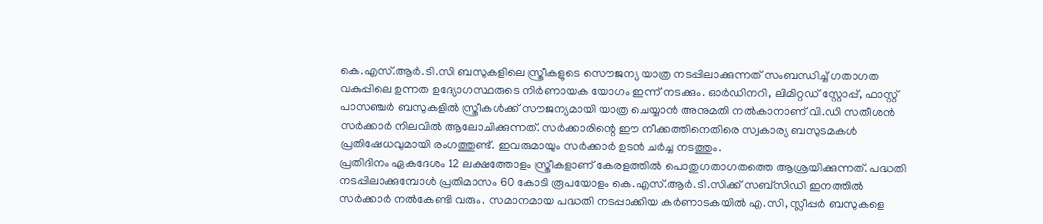കെ.എസ്.ആർ.ടി.സി ബസുകളിലെ സ്ത്രീകളുടെ സൌജന്യ യാത്ര നടപ്പിലാക്കുന്നത് സംബന്ധിച്ച് ഗതാഗത വകുപ്പിലെ ഉന്നത ഉദ്യോഗസ്ഥരുടെ നിർണായക യോഗം ഇന്ന് നടക്കും. ഓർഡിനറി, ലിമിറ്റഡ് സ്റ്റോപ്പ്, ഫാസ്റ്റ് പാസഞ്ചർ ബസുകളിൽ സ്ത്രീകൾക്ക് സൗജന്യമായി യാത്ര ചെയ്യാൻ അനുമതി നൽകാനാണ് വി.ഡി സതീശൻ സർക്കാർ നിലവിൽ ആലോചിക്കുന്നത്. സർക്കാരിന്റെ ഈ നീക്കത്തിനെതിരെ സ്വകാര്യ ബസുടമകൾ പ്രതിഷേധവുമായി രംഗത്തുണ്ട്. ഇവരുമായും സർക്കാർ ഉടൻ ചർച്ച നടത്തും.
പ്രതിദിനം ഏകദേശം 12 ലക്ഷത്തോളം സ്ത്രീകളാണ് കേരളത്തിൽ പൊതുഗതാഗതത്തെ ആശ്രയിക്കുന്നത്. പദ്ധതി നടപ്പിലാക്കുമ്പോൾ പ്രതിമാസം 60 കോടി രൂപയോളം കെ.എസ്.ആർ.ടി.സിക്ക് സബ്സിഡി ഇനത്തിൽ സർക്കാർ നൽകേണ്ടി വരും. സമാനമായ പദ്ധതി നടപ്പാക്കിയ കർണാടകയിൽ എ.സി, സ്ലീപ്പർ ബസുകളെ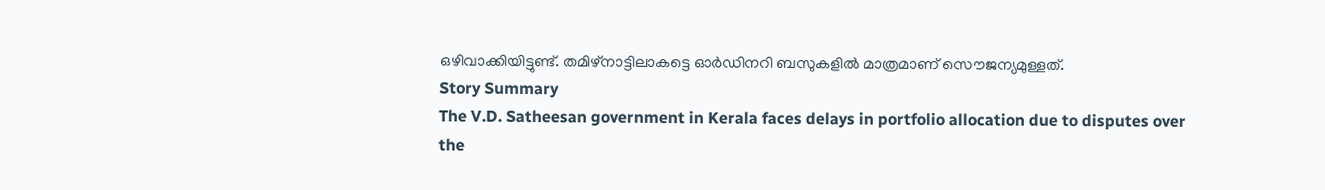ഒഴിവാക്കിയിട്ടുണ്ട്. തമിഴ്നാട്ടിലാകട്ടെ ഓർഡിനറി ബസുകളിൽ മാത്രമാണ് സൌജന്യമുള്ളത്.
Story Summary
The V.D. Satheesan government in Kerala faces delays in portfolio allocation due to disputes over the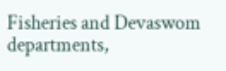Fisheries and Devaswom departments,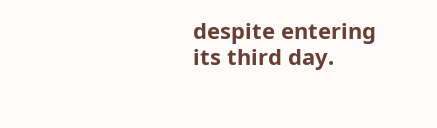despite entering its third day.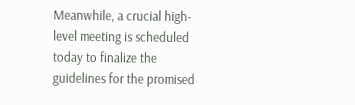Meanwhile, a crucial high-level meeting is scheduled today to finalize the guidelines for the promised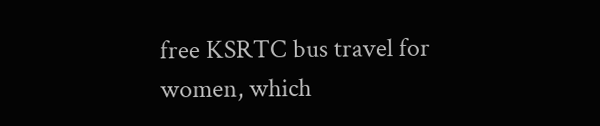free KSRTC bus travel for women, which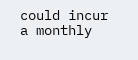could incur a monthly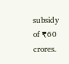subsidy of ₹60 crores.